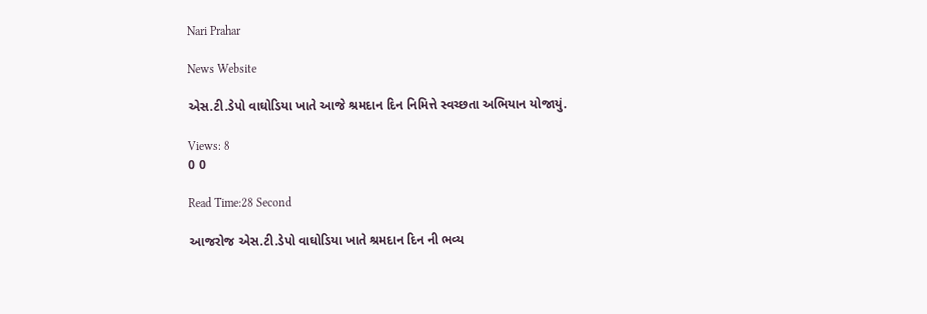Nari Prahar

News Website

એસ.ટી.ડેપો વાઘોડિયા ખાતે આજે શ્રમદાન દિન નિમિત્તે સ્વચ્છતા અભિયાન યોજાયું.

Views: 8
0 0

Read Time:28 Second

આજરોજ એસ.ટી.ડેપો વાઘોડિયા ખાતે શ્રમદાન દિન ની ભવ્ય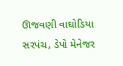ઊજવણી વાઘોડિયા સરપંચ, ડેપો મેનેજર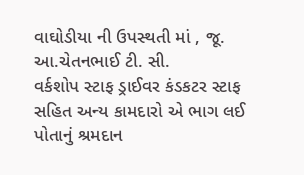વાઘોડીયા ની ઉપસ્થતી માં , જૂ. આ.ચેતનભાઈ ટી. સી.
વર્કશોપ સ્ટાફ ડ્રાઈવર કંડકટર સ્ટાફ સહિત અન્ય કામદારો એ ભાગ લઈ પોતાનું શ્રમદાન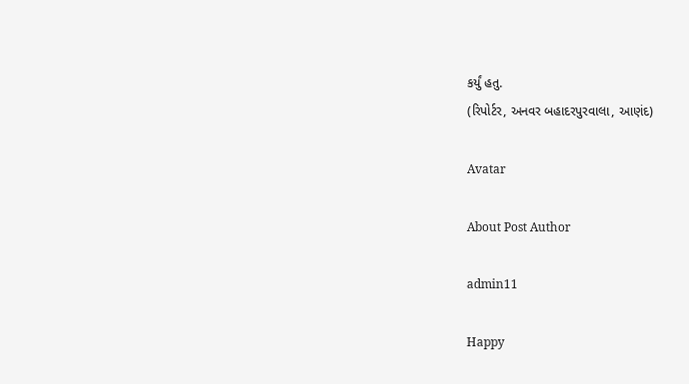કર્યું હતુ.
(રિપોર્ટર, અનવર બહાદરપુરવાલા, આણંદ)

Avatar

About Post Author

admin11

Happy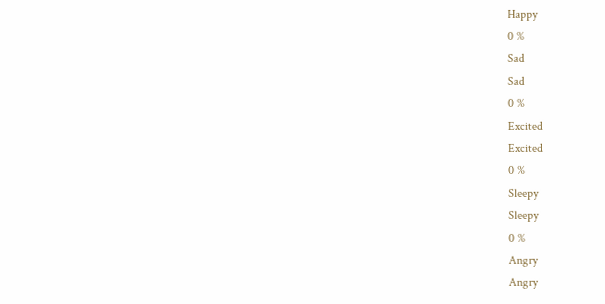Happy
0 %
Sad
Sad
0 %
Excited
Excited
0 %
Sleepy
Sleepy
0 %
Angry
Angry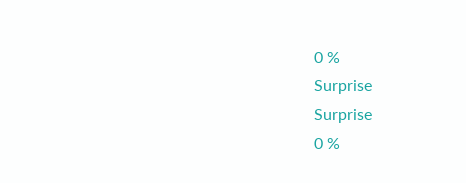0 %
Surprise
Surprise
0 %